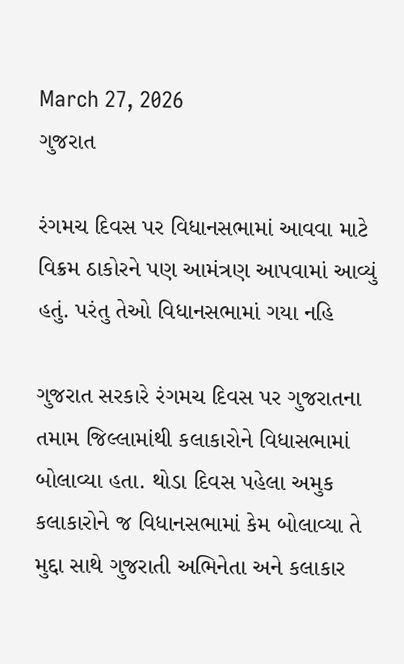March 27, 2026
ગુજરાત

રંગમચ દિવસ પર વિધાનસભામાં આવવા માટે વિક્રમ ઠાકોરને પણ આમંત્રણ આપવામાં આવ્યું હતું. પરંતુ તેઓ વિધાનસભામાં ગયા નહિ

ગુજરાત સરકારે રંગમચ દિવસ પર ગુજરાતના તમામ જિલ્લામાંથી કલાકારોને વિધાસભામાં બોલાવ્યા હતા. થોડા દિવસ પહેલા અમુક કલાકારોને જ વિધાનસભામાં કેમ બોલાવ્યા તે મુદ્દા સાથે ગુજરાતી અભિનેતા અને કલાકાર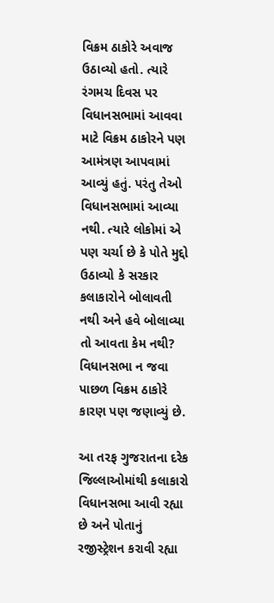વિક્રમ ઠાકોરે અવાજ ઉઠાવ્યો હતો. ત્યારે રંગમચ દિવસ પર વિધાનસભામાં આવવા માટે વિક્રમ ઠાકોરને પણ આમંત્રણ આપવામાં આવ્યું હતું. પરંતુ તેઓ વિધાનસભામાં આવ્યા નથી. ત્યારે લોકોમાં એ પણ ચર્ચા છે કે પોતે મુદ્દો ઉઠાવ્યો કે સરકાર કલાકારોને બોલાવતી નથી અને હવે બોલાવ્યા તો આવતા કેમ નથી? વિધાનસભા ન જવા પાછળ વિક્રમ ઠાકોરે કારણ પણ જણાવ્યું છે.

આ તરફ ગુજરાતના દરેક જિલ્લાઓમાંથી કલાકારો વિધાનસભા આવી રહ્યા છે અને પોતાનું રજીસ્ટ્રેશન કરાવી રહ્યા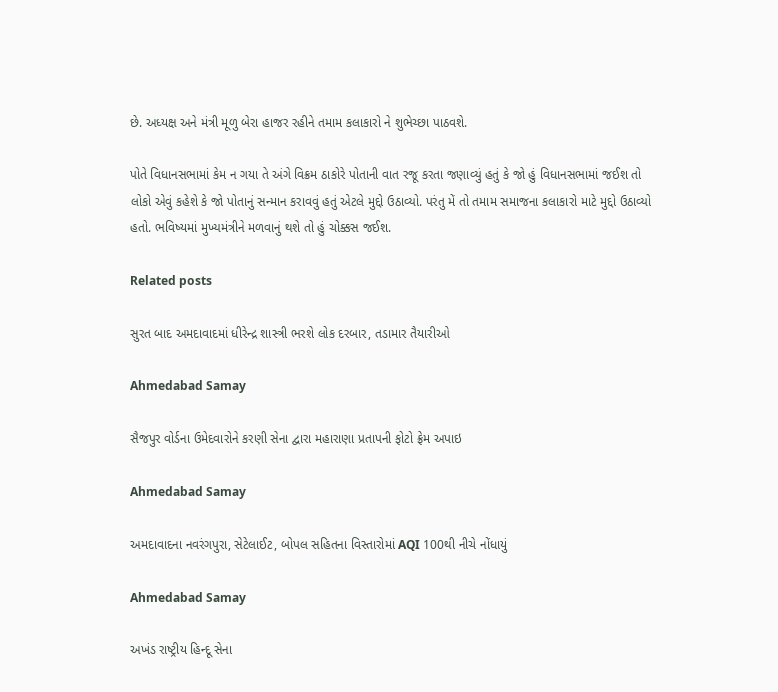છે. અધ્યક્ષ અને મંત્રી મૂળુ બેરા હાજર રહીને તમામ કલાકારો ને શુભેચ્છા પાઠવશે.

પોતે વિધાનસભામાં કેમ ન ગયા તે અંગે વિક્રમ ઠાકોરે પોતાની વાત રજૂ કરતા જણાવ્યું હતું કે જો હું વિધાનસભામાં જઈશ તો લોકો એવું કહેશે કે જો પોતાનું સન્માન કરાવવું હતું એટલે મુદ્દો ઉઠાવ્યો. પરંતુ મેં તો તમામ સમાજના કલાકારો માટે મુદ્દો ઉઠાવ્યો હતો. ભવિષ્યમાં મુખ્યમંત્રીને મળવાનું થશે તો હું ચોક્કસ જઈશ.

Related posts

સુરત બાદ અમદાવાદમાં ધીરેન્દ્ર શાસ્ત્રી ભરશે લોક દરબાર, તડામાર તૈયારીઓ

Ahmedabad Samay

સૈજપુર વોર્ડના ઉમેદવારોને કરણી સેના દ્વારા મહારાણા પ્રતાપની ફોટો ફ્રેમ અપાઇ

Ahmedabad Samay

અમદાવાદના નવરંગપુરા, સેટેલાઈટ, બોપલ સહિતના વિસ્તારોમાં AQI 100થી નીચે નોંધાયું

Ahmedabad Samay

અખંડ રાષ્ટ્રીય હિન્દૂ સેના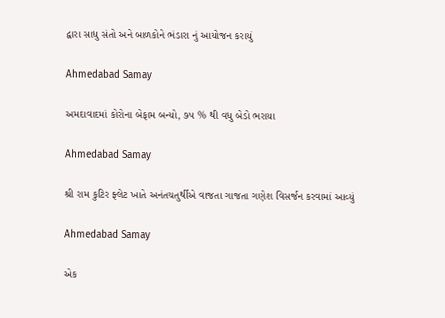દ્વારા સાધુ સંતો અને બાળકોને ભંડારા નું આયોજન કરાયું

Ahmedabad Samay

અમદાવાદમાં કોરોના બેફામ બન્યો, ૭૫ % થી વધુ બેડો ભરાયા

Ahmedabad Samay

શ્રી રામ કુટિર ફ્લેટ ખાતે અનંતચતુર્થીએ વાજતા ગાજતા ગણેશ વિસર્જન કરવામાં આવ્યું

Ahmedabad Samay

એક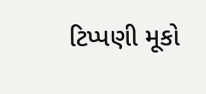ટિપ્પણી મૂકો